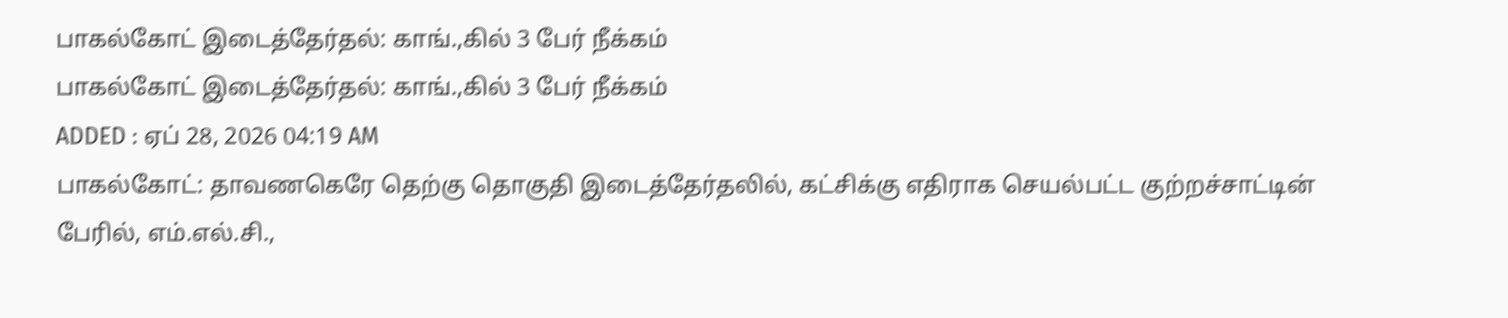பாகல்கோட் இடைத்தேர்தல்: காங்.,கில் 3 பேர் நீக்கம்
பாகல்கோட் இடைத்தேர்தல்: காங்.,கில் 3 பேர் நீக்கம்
ADDED : ஏப் 28, 2026 04:19 AM
பாகல்கோட்: தாவணகெரே தெற்கு தொகுதி இடைத்தேர்தலில், கட்சிக்கு எதிராக செயல்பட்ட குற்றச்சாட்டின் பேரில், எம்.எல்.சி.,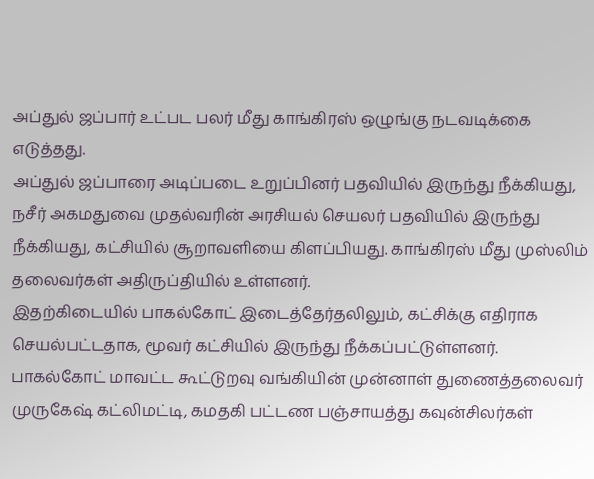அப்துல் ஜப்பார் உட்பட பலர் மீது காங்கிரஸ் ஒழுங்கு நடவடிக்கை எடுத்தது.
அப்துல் ஜப்பாரை அடிப்படை உறுப்பினர் பதவியில் இருந்து நீக்கியது, நசீர் அகமதுவை முதல்வரின் அரசியல் செயலர் பதவியில் இருந்து நீக்கியது, கட்சியில் சூறாவளியை கிளப்பியது. காங்கிரஸ் மீது முஸ்லிம் தலைவர்கள் அதிருப்தியில் உள்ளனர்.
இதற்கிடையில் பாகல்கோட் இடைத்தேர்தலிலும், கட்சிக்கு எதிராக செயல்பட்டதாக, மூவர் கட்சியில் இருந்து நீக்கப்பட்டுள்ளனர்.
பாகல்கோட் மாவட்ட கூட்டுறவு வங்கியின் முன்னாள் துணைத்தலைவர் முருகேஷ் கட்லிமட்டி, கமதகி பட்டண பஞ்சாயத்து கவுன்சிலர்கள்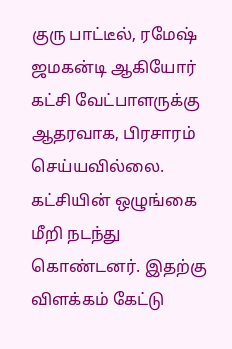குரு பாட்டீல், ரமேஷ் ஜமகன்டி ஆகியோர் கட்சி வேட்பாளருக்கு ஆதரவாக, பிரசாரம் செய்யவில்லை.
கட்சியின் ஒழுங்கை மீறி நடந்து கொண்டனர். இதற்கு விளக்கம் கேட்டு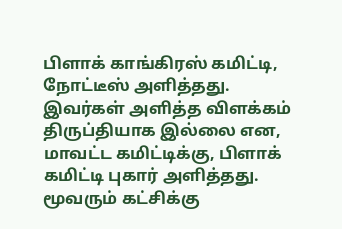பிளாக் காங்கிரஸ் கமிட்டி, நோட்டீஸ் அளித்தது. இவர்கள் அளித்த விளக்கம் திருப்தியாக இல்லை என, மாவட்ட கமிட்டிக்கு, பிளாக் கமிட்டி புகார் அளித்தது.
மூவரும் கட்சிக்கு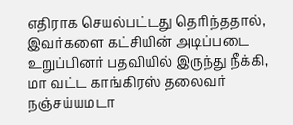எதிராக செயல்பட்டது தெரிந்ததால், இவர்களை கட்சியின் அடிப்படை உறுப்பினர் பதவியில் இருந்து நீக்கி, மா வட்ட காங்கிரஸ் தலைவர் நஞ்சய்யமடா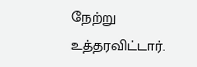நேற்று உத்தரவிட்டார்.